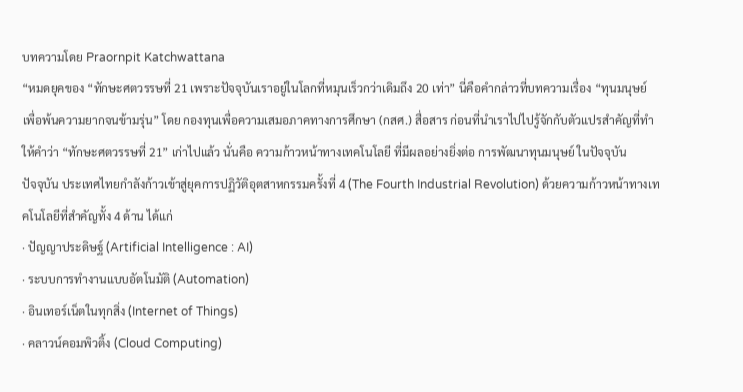บทความโดย Praornpit Katchwattana
“หมดยุคของ “ทักษะศตวรรษที่ 21 เพราะปัจจุบันเราอยู่ในโลกที่หมุนเร็วกว่าเดิมถึง 20 เท่า” นี่คือคำกล่าวที่บทความเรื่อง “ทุนมนุษย์ เพื่อพ้นความยากจนข้ามรุ่น” โดย กองทุนเพื่อความเสมอภาคทางการศึกษา (กสศ.) สื่อสาร ก่อนที่นำเราไปไปรู้จักกับตัวแปรสำคัญที่ทำให้คำว่า “ทักษะศตวรรษที่ 21” เก่าไปแล้ว นั่นคือ ความก้าวหน้าทางเทคโนโลยี ที่มีผลอย่างยิ่งต่อ การพัฒนาทุนมนุษย์ ในปัจจุบัน
ปัจจุบัน ประเทศไทยกำลังก้าวเข้าสู่ยุคการปฏิวัติอุตสาหกรรมครั้งที่ 4 (The Fourth Industrial Revolution) ด้วยความก้าวหน้าทางเทคโนโลยีที่สำคัญทั้ง 4 ด้าน ได้แก่
· ปัญญาประดิษฐ์ (Artificial Intelligence : AI)
· ระบบการทำงานแบบอัตโนมัติ (Automation)
· อินเทอร์เน็ตในทุกสิ่ง (Internet of Things)
· คลาวน์คอมพิวติ้ง (Cloud Computing)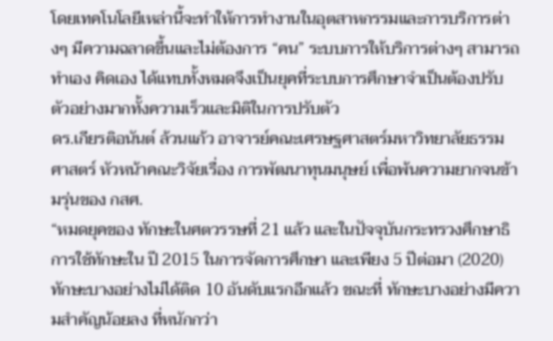โดยเทคโนโลยีเหล่านี้จะทำให้การทำงานในอุตสาหกรรมและการบริการต่างๆ มีความฉลาดขึ้นและไม่ต้องการ “คน” ระบบการให้บริการต่างๆ สามารถทำเอง คิดเอง ได้แทบทั้งหมดจึงเป็นยุคที่ระบบการศึกษาจำเป็นต้องปรับตัวอย่างมากทั้งความเร็วและมิติในการปรับตัว
ดร.เกียรติอนันต์ ล้วนแก้ว อาจารย์คณะเศรษฐศาสตร์มหาวิทยาลัยธรรมศาสตร์ หัวหน้าคณะวิจัยเรื่อง การพัฒนาทุนมนุษย์ เพื่อพ้นความยากจนข้ามรุ่นของ กสศ.
“หมดยุคของ ทักษะในศตวรรษที่ 21 แล้ว และในปัจจุบันกระทรวงศึกษาธิการใช้ทักษะใน ปี 2015 ในการจัดการศึกษา และเพียง 5 ปีต่อมา (2020) ทักษะบางอย่างไม่ได้ติด 10 อันดับแรกอีกแล้ว ขณะที่ ทักษะบางอย่างมีความสำคัญน้อยลง ที่หนักกว่า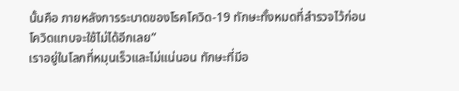นั้นคือ ภายหลังการระบาดของโรคโควิด-19 ทักษะทั้งหมดที่สำรวจไว้ก่อนโควิดแทบจะใช้ไม่ได้อีกเลย”
เราอยู่ในโลกที่หมุนเร็วและไม่แน่นอน ทักษะที่มีอ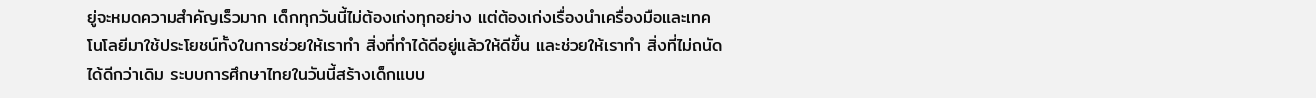ยู่จะหมดความสำคัญเร็วมาก เด็กทุกวันนี้ไม่ต้องเก่งทุกอย่าง แต่ต้องเก่งเรื่องนำเครื่องมือและเทคโนโลยีมาใช้ประโยชน์ทั้งในการช่วยให้เราทำ สิ่งที่ทำได้ดีอยู่แล้วให้ดีขึ้น และช่วยให้เราทำ สิ่งที่ไม่ถนัดได้ดีกว่าเดิม ระบบการศึกษาไทยในวันนี้สร้างเด็กแบบ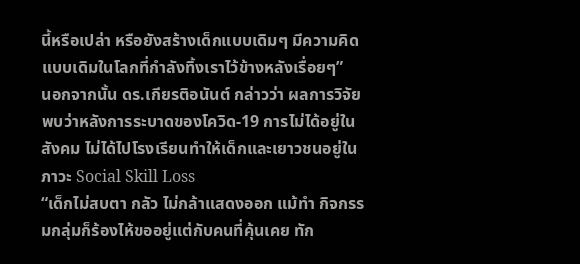นี้หรือเปล่า หรือยังสร้างเด็กแบบเดิมๆ มีความคิดแบบเดิมในโลกที่กำลังทิ้งเราไว้ข้างหลังเรื่อยๆ”
นอกจากนั้น ดร.เกียรติอนันต์ กล่าวว่า ผลการวิจัยพบว่าหลังการระบาดของโควิด-19 การไม่ได้อยู่ในสังคม ไม่ได้ไปโรงเรียนทำให้เด็กและเยาวชนอยู่ในภาวะ Social Skill Loss
“เด็กไม่สบตา กลัว ไม่กล้าแสดงออก แม้ทำ กิจกรรมกลุ่มก็ร้องไห้ขออยู่แต่กับคนที่คุ้นเคย ทัก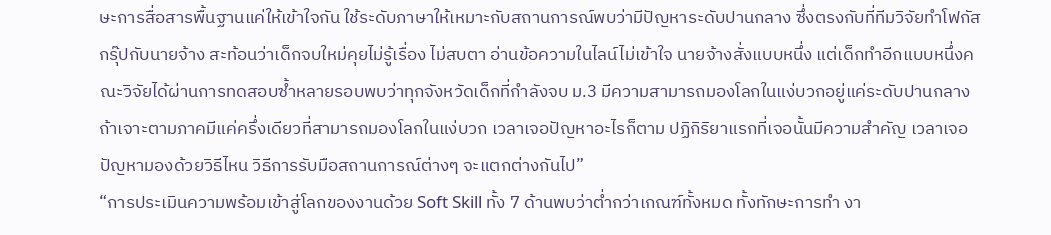ษะการสื่อสารพื้นฐานแค่ให้เข้าใจกัน ใช้ระดับภาษาให้เหมาะกับสถานการณ์พบว่ามีปัญหาระดับปานกลาง ซึ่งตรงกับที่ทีมวิจัยทำโฟกัสกรุ๊ปกับนายจ้าง สะท้อนว่าเด็กจบใหม่คุยไม่รู้เรื่อง ไม่สบตา อ่านข้อความในไลน์ไม่เข้าใจ นายจ้างสั่งแบบหนึ่ง แต่เด็กทำอีกแบบหนึ่งคณะวิจัยได้ผ่านการทดสอบซํ้าหลายรอบพบว่าทุกจังหวัดเด็กที่กำลังจบ ม.3 มีความสามารถมองโลกในแง่บวกอยู่แค่ระดับปานกลาง ถ้าเจาะตามภาคมีแค่ครึ่งเดียวที่สามารถมองโลกในแง่บวก เวลาเจอปัญหาอะไรก็ตาม ปฏิกิริยาแรกที่เจอนั้นมีความสำคัญ เวลาเจอปัญหามองด้วยวิธีไหน วิธีการรับมือสถานการณ์ต่างๆ จะแตกต่างกันไป”
“การประเมินความพร้อมเข้าสู่โลกของงานด้วย Soft Skill ทั้ง 7 ด้านพบว่าตํ่ากว่าเกณฑ์ทั้งหมด ทั้งทักษะการทำ งา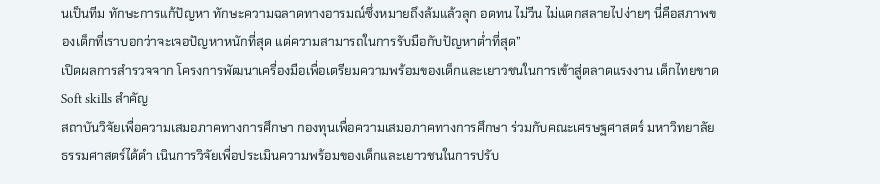นเป็นทีม ทักษะการแก้ปัญหา ทักษะความฉลาดทางอารมณ์ซึ่งหมายถึงล้มแล้วลุก อดทน ไม่วีน ไม่แตกสลายไปง่ายๆ นี่คือสภาพของเด็กที่เราบอกว่าจะเจอปัญหาหนักที่สุด แต่ความสามารถในการรับมือกับปัญหาตํ่าที่สุด”
เปิดผลการสำรวจจาก โครงการพัฒนาเครื่องมือเพื่อเตรียมความพร้อมของเด็กและเยาวชนในการเข้าสู่ตลาดแรงงาน เด็กไทยขาด Soft skills สำคัญ
สถาบันวิจัยเพื่อความเสมอภาคทางการศึกษา กองทุนเพื่อความเสมอภาคทางการศึกษา ร่วมกับคณะเศรษฐศาสตร์ มหาวิทยาลัยธรรมศาสตร์ได้ดำ เนินการวิจัยเพื่อประเมินความพร้อมของเด็กและเยาวชนในการปรับ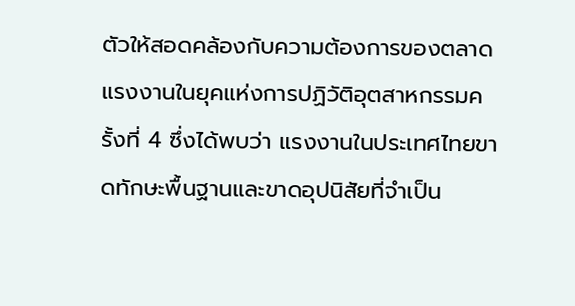ตัวให้สอดคล้องกับความต้องการของตลาดแรงงานในยุคแห่งการปฏิวัติอุตสาหกรรมครั้งที่ 4 ซึ่งได้พบว่า แรงงานในประเทศไทยขาดทักษะพื้นฐานและขาดอุปนิสัยที่จำเป็น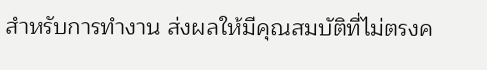สำหรับการทำงาน ส่งผลให้มีคุณสมบัติที่ไม่ตรงค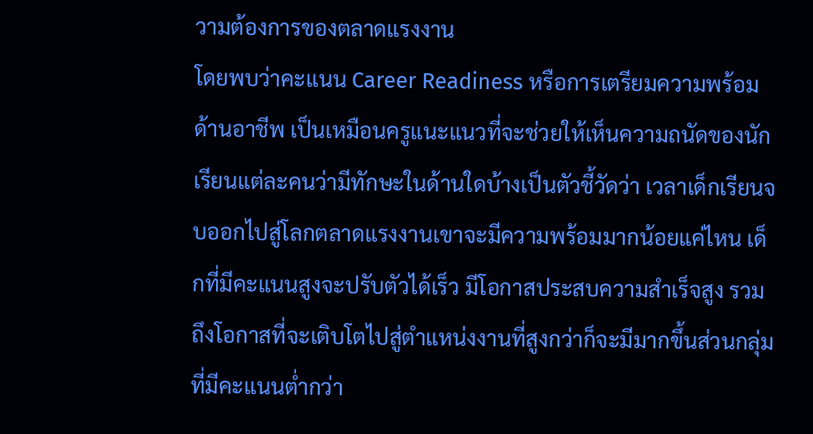วามต้องการของตลาดแรงงาน
โดยพบว่าคะแนน Career Readiness หรือการเตรียมความพร้อมด้านอาชีพ เป็นเหมือนครูแนะแนวที่จะช่วยให้เห็นความถนัดของนักเรียนแต่ละคนว่ามีทักษะในด้านใดบ้างเป็นตัวชี้วัดว่า เวลาเด็กเรียนจบออกไปสู่โลกตลาดแรงงานเขาจะมีความพร้อมมากน้อยแค่ไหน เด็กที่มีคะแนนสูงจะปรับตัวได้เร็ว มีโอกาสประสบความสำเร็จสูง รวมถึงโอกาสที่จะเติบโตไปสู่ตำแหน่งงานที่สูงกว่าก็จะมีมากขึ้นส่วนกลุ่มที่มีคะแนนตํ่ากว่า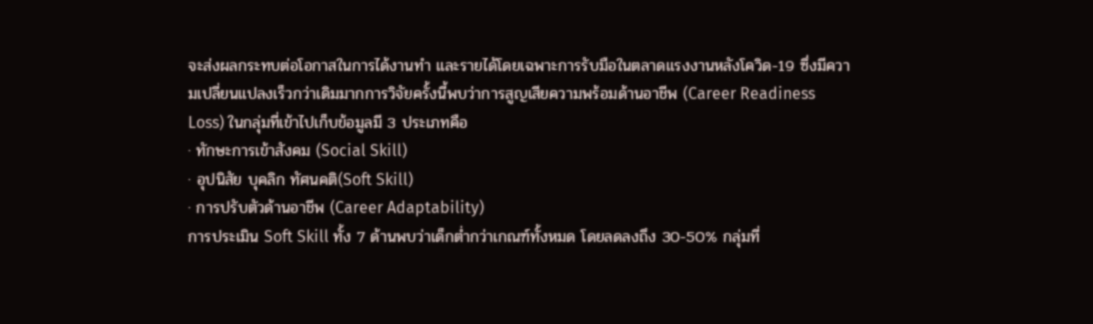จะส่งผลกระทบต่อโอกาสในการได้งานทำ และรายได้โดยเฉพาะการรับมือในตลาดแรงงานหลังโควิด-19 ซึ่งมีความเปลี่ยนแปลงเร็วกว่าเดิมมากการวิจัยครั้งนี้พบว่าการสูญเสียความพร้อมด้านอาชีพ (Career Readiness Loss) ในกลุ่มที่เข้าไปเก็บข้อมูลมี 3 ประเภทคือ
· ทักษะการเข้าสังคม (Social Skill)
· อุปนิสัย บุคลิก ทัศนคติ(Soft Skill)
· การปรับตัวด้านอาชีพ (Career Adaptability)
การประเมิน Soft Skill ทั้ง 7 ด้านพบว่าเด็กตํ่ากว่าเกณฑ์ทั้งหมด โดยลดลงถึง 30-50% กลุ่มที่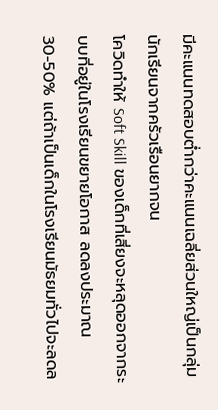มีคะแนนทดสอบตํ่ากว่าคะแนนเฉลี่ยส่วนใหญ่เป็นกลุ่มนักเรียนจากครัวเรือนยากจน
โควิดทำให้ Soft Skill ของเด็กที่เสี่ยงจะหลุดออกจากระบบที่อยู่ในโรงเรียนขยายโอกาส ลดลงประมาณ 30-50% แต่ถ้าเป็นเด็กในโรงเรียนมัธยมทั่วไปจะลดล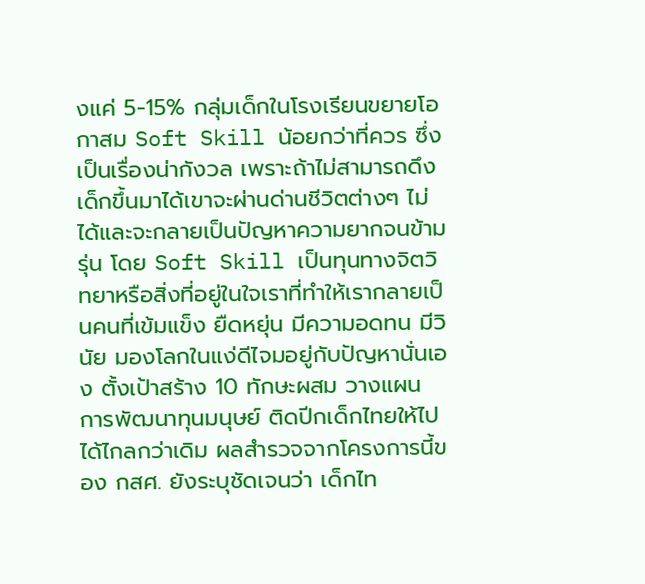งแค่ 5-15% กลุ่มเด็กในโรงเรียนขยายโอกาสม Soft Skill น้อยกว่าที่ควร ซึ่งเป็นเรื่องน่ากังวล เพราะถ้าไม่สามารถดึงเด็กขึ้นมาได้เขาจะผ่านด่านชีวิตต่างๆ ไม่ได้และจะกลายเป็นปัญหาความยากจนข้ามรุ่น โดย Soft Skill เป็นทุนทางจิตวิทยาหรือสิ่งที่อยู่ในใจเราที่ทำให้เรากลายเป็นคนที่เข้มแข็ง ยืดหยุ่น มีความอดทน มีวินัย มองโลกในแง่ดีไจมอยู่กับปัญหานั่นเอง ตั้งเป้าสร้าง 10 ทักษะผสม วางแผน การพัฒนาทุนมนุษย์ ติดปีกเด็กไทยให้ไปได้ไกลกว่าเดิม ผลสำรวจจากโครงการนี้ของ กสศ. ยังระบุชัดเจนว่า เด็กไท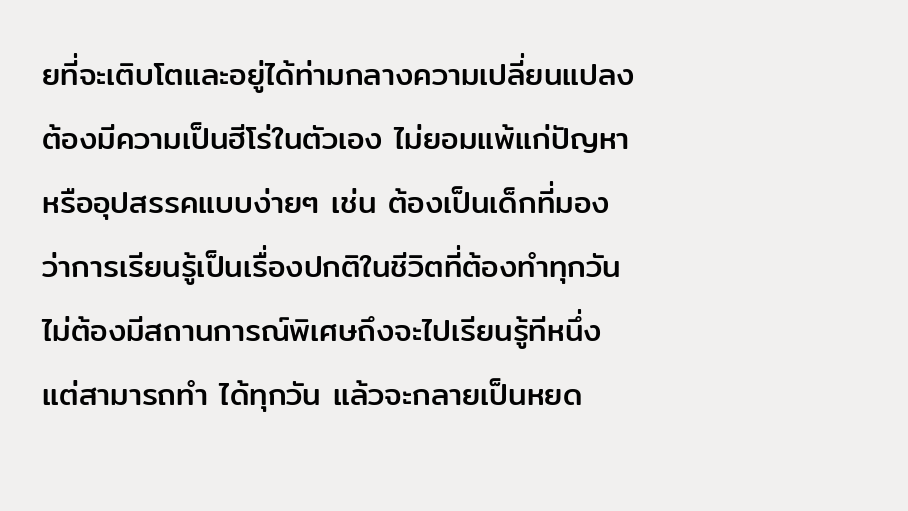ยที่จะเติบโตและอยู่ได้ท่ามกลางความเปลี่ยนแปลง ต้องมีความเป็นฮีโร่ในตัวเอง ไม่ยอมแพ้แก่ปัญหาหรืออุปสรรคแบบง่ายๆ เช่น ต้องเป็นเด็กที่มองว่าการเรียนรู้เป็นเรื่องปกติในชีวิตที่ต้องทำทุกวัน ไม่ต้องมีสถานการณ์พิเศษถึงจะไปเรียนรู้ทีหนึ่ง แต่สามารถทำ ได้ทุกวัน แล้วจะกลายเป็นหยด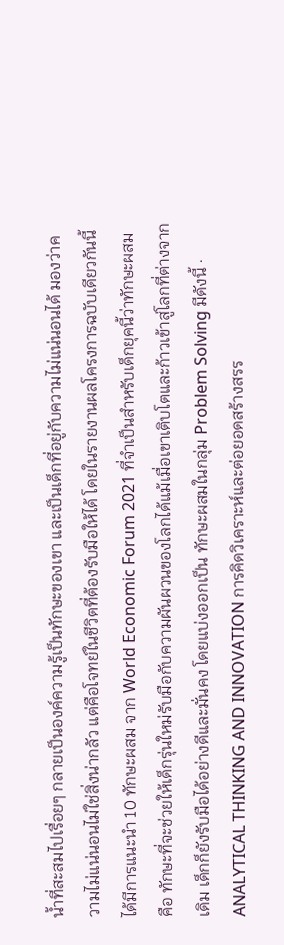นํ้าที่สะสมไปเรื่อยๆ กลายเป็นองค์ความรู้เป็นทักษะของเขา และเป็นเด็กที่อยู่กับความไม่แน่นอนได้ มองว่าความไม่แน่นอนไม่ใช่สิ่งน่ากลัว แต่คือโจทย์ในชีวิตที่ต้องรับมือให้ได้ โดยในรายงานผลโครงการฉบับเดียวกันนี้ ได้มีการแนะนำ 10 ทักษะผสม จาก World Economic Forum 2021 ที่จำเป็นสำหรับเด็กยุคนี้ว่าทักษะผสม คือ ทักษะที่จะช่วยให้เด็กรุ่นใหม่รับมือกับความผันผวนของโลกได้แม้เมื่อเขาเติบโตและก้าวเข้าสู่โลกที่ต่างจากเดิม เด็กก็ยังรับมือได้อย่างดีและมั่นคง โดยแบ่งออกเป็น ทักษะผสมในกลุ่ม Problem Solving มีดังนี้ · ANALYTICAL THINKING AND INNOVATION การคิดวิเคราะห์และต่อยอดสร้างสรร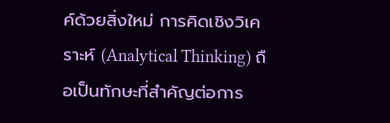ค์ด้วยสิ่งใหม่ การคิดเชิงวิเคราะห์ (Analytical Thinking) ถือเป็นทักษะที่สำคัญต่อการ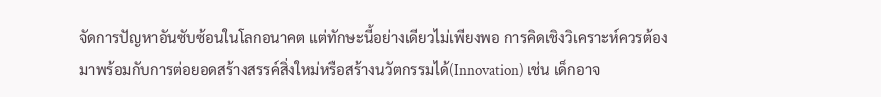จัดการปัญหาอันซับซ้อนในโลกอนาคต แต่ทักษะนี้อย่างเดียวไม่เพียงพอ การคิดเชิงวิเคราะห์ควรต้องมาพร้อมกับการต่อยอดสร้างสรรค์สิ่งใหม่หรือสร้างนวัตกรรมได้(Innovation) เช่น เด็กอาจ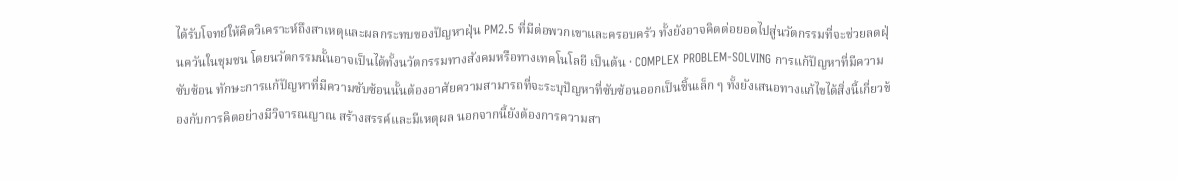ได้รับโจทย์ให้คิดวิเคราะห์ถึงสาเหตุและผลกระทบของปัญหาฝุ่น PM2.5 ที่มีต่อพวกเขาและครอบครัว ทั้งยังอาจคิดต่อยอดไปสู่นวัตกรรมที่จะช่วยลดฝุ่นควันในชุมชน โดยนวัตกรรมนั้นอาจเป็นได้ทั้งนวัตกรรมทางสังคมหรือทางเทคโนโลยี เป็นต้น · COMPLEX PROBLEM-SOLVING การแก้ปัญหาที่มีความซับซ้อน ทักษะการแก้ปัญหาที่มีความซับซ้อนนั้นต้องอาศัยความสามารถที่จะระบุปัญหาที่ซับซ้อนออกเป็นชิ้นเล็ก ๆ ทั้งยังเสนอทางแก้ไขได้สิ่งนี้เกี่ยวข้องกับการคิดอย่างมีวิจารณญาณ สร้างสรรค์และมีเหตุผล นอกจากนี้ยังต้องการความสา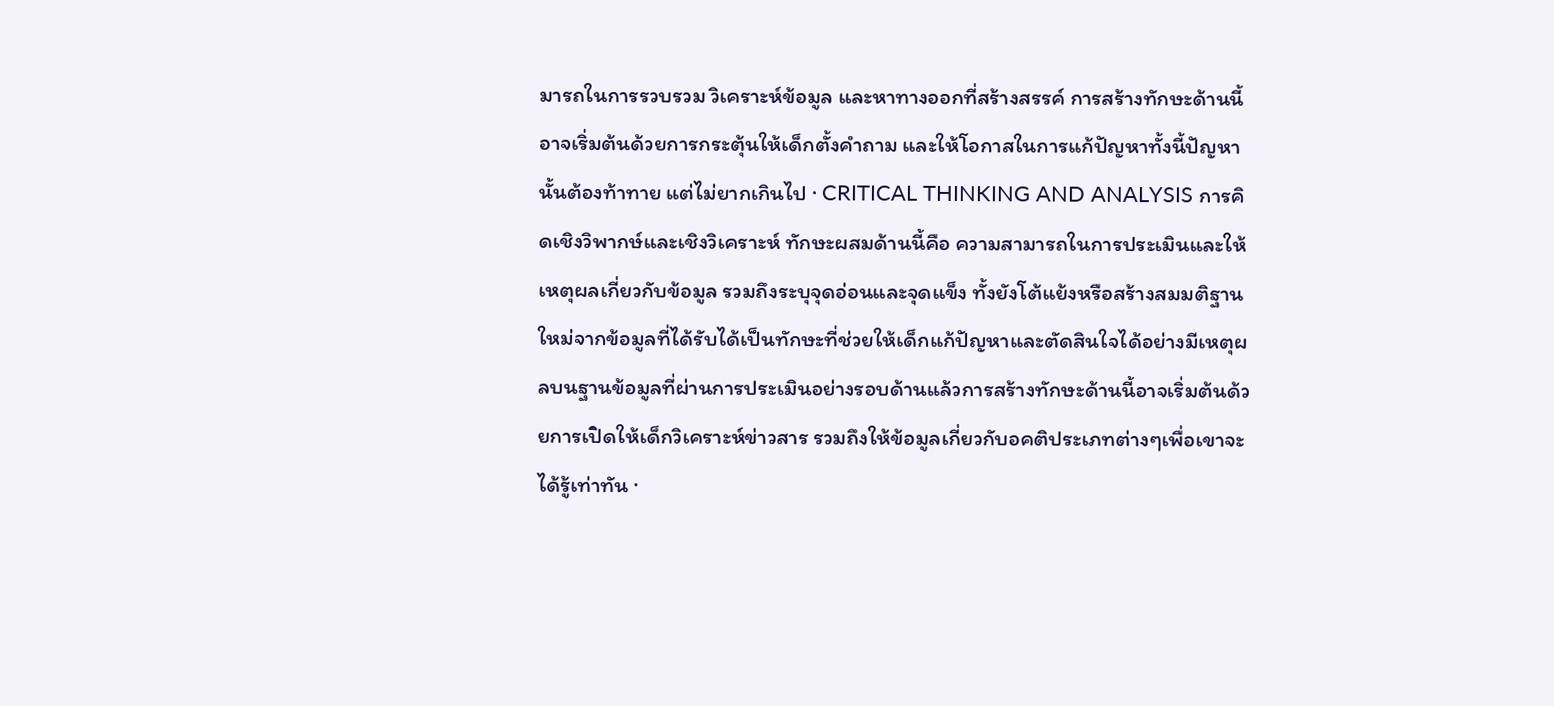มารถในการรวบรวม วิเคราะห์ข้อมูล และหาทางออกที่สร้างสรรค์ การสร้างทักษะด้านนี้อาจเริ่มต้นด้วยการกระตุ้นให้เด็กตั้งคำถาม และให้โอกาสในการแก้ปัญหาทั้งนี้ปัญหานั้นต้องท้าทาย แต่ไม่ยากเกินไป · CRITICAL THINKING AND ANALYSIS การคิดเชิงวิพากษ์และเชิงวิเคราะห์ ทักษะผสมด้านนี้คือ ความสามารถในการประเมินและให้เหตุผลเกี่ยวกับข้อมูล รวมถึงระบุจุดอ่อนและจุดแข็ง ทั้งยังโต้แย้งหรือสร้างสมมติฐานใหม่จากข้อมูลที่ได้รับได้เป็นทักษะที่ช่วยให้เด็กแก้ปัญหาและตัดสินใจได้อย่างมีเหตุผลบนฐานข้อมูลที่ผ่านการประเมินอย่างรอบด้านแล้วการสร้างทักษะด้านนี้อาจเริ่มต้นด้วยการเปิดให้เด็กวิเคราะห์ข่าวสาร รวมถึงให้ข้อมูลเกี่ยวกับอคติประเภทต่างๆเพื่อเขาจะได้รู้เท่าทัน ·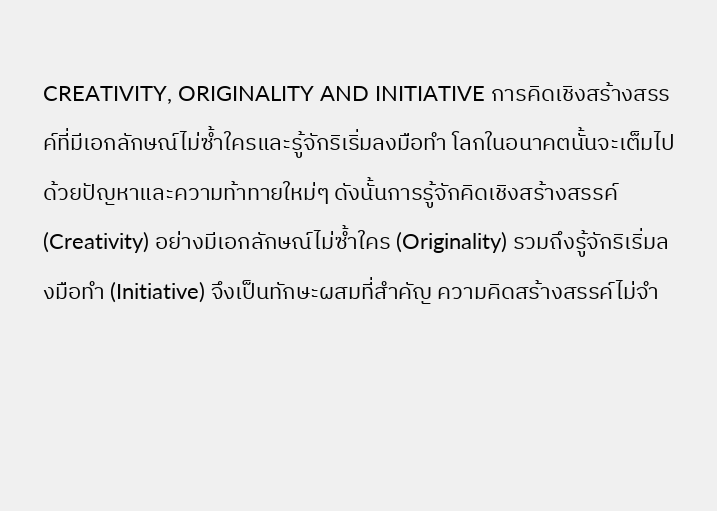CREATIVITY, ORIGINALITY AND INITIATIVE การคิดเชิงสร้างสรรค์ที่มีเอกลักษณ์ไม่ซ้ำใครและรู้จักริเริ่มลงมือทำ โลกในอนาคตนั้นจะเต็มไปด้วยปัญหาและความท้าทายใหม่ๆ ดังนั้นการรู้จักคิดเชิงสร้างสรรค์ (Creativity) อย่างมีเอกลักษณ์ไม่ซํ้าใคร (Originality) รวมถึงรู้จักริเริ่มลงมือทำ (Initiative) จึงเป็นทักษะผสมที่สำคัญ ความคิดสร้างสรรค์ไม่จำ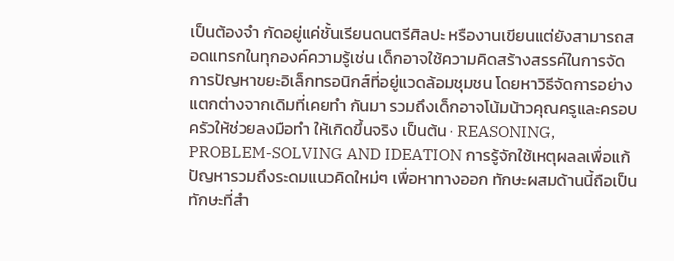เป็นต้องจำ กัดอยู่แค่ชั้นเรียนดนตรีศิลปะ หรืองานเขียนแต่ยังสามารถสอดแทรกในทุกองค์ความรู้เช่น เด็กอาจใช้ความคิดสร้างสรรค์ในการจัดการปัญหาขยะอิเล็กทรอนิกส์ที่อยู่แวดล้อมชุมชน โดยหาวิธีจัดการอย่างแตกต่างจากเดิมที่เคยทำ กันมา รวมถึงเด็กอาจโน้มน้าวคุณครูและครอบครัวให้ช่วยลงมือทำ ให้เกิดขึ้นจริง เป็นต้น · REASONING, PROBLEM-SOLVING AND IDEATION การรู้จักใช้เหตุผลลเพื่อแก้ปัญหารวมถึงระดมแนวคิดใหม่ๆ เพื่อหาทางออก ทักษะผสมด้านนี้ถือเป็นทักษะที่สำ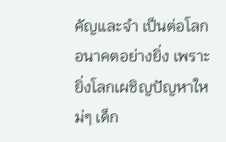คัญและจำ เป็นต่อโลกอนาคตอย่างยิ่ง เพราะยิ่งโลกเผชิญปัญหาใหม่ๆ เด็ก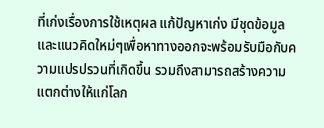ที่เก่งเรื่องการใช้เหตุผล แก้ปัญหาเก่ง มีชุดข้อมูลและแนวคิดใหม่ๆเพื่อหาทางออกจะพร้อมรับมือกับความแปรปรวนที่เกิดขึ้น รวมถึงสามารถสร้างความแตกต่างให้แก่โลก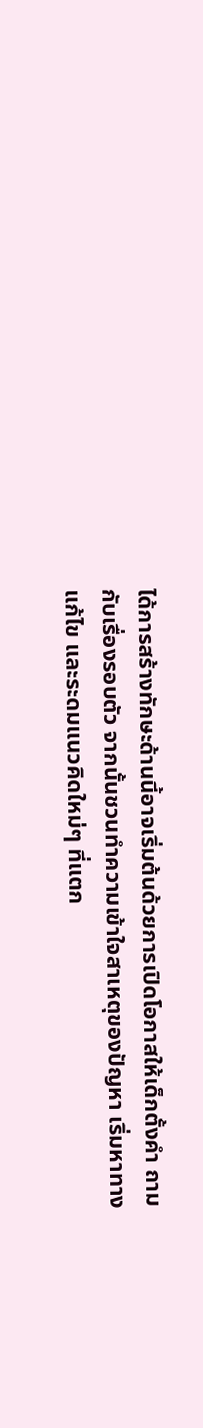ได้การสร้างทักษะด้านนี้อาจเริ่มต้นด้วยการเปิดโอกาสให้เด็กตั้งคำ ถามกับเรื่องรอบตัว จากนั้นชวนทำความเข้าใจสาเหตุของปัญหา เริ่มหาทางแก้ไข และระดมแนวคิดใหม่ๆ ที่แตก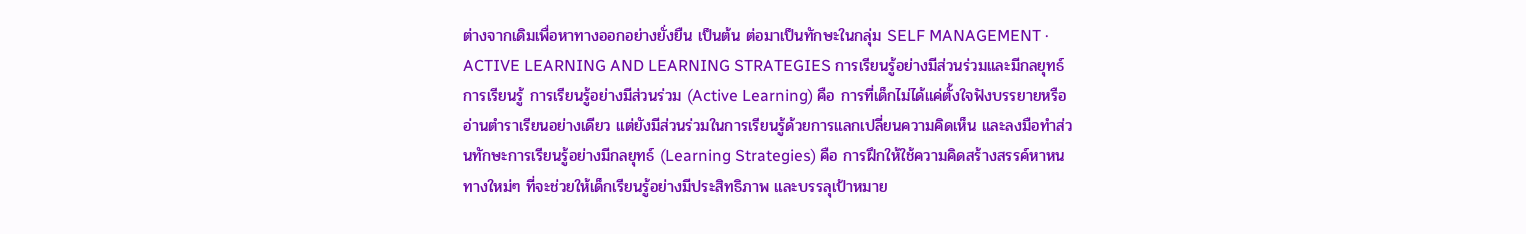ต่างจากเดิมเพื่อหาทางออกอย่างยั่งยืน เป็นต้น ต่อมาเป็นทักษะในกลุ่ม SELF MANAGEMENT · ACTIVE LEARNING AND LEARNING STRATEGIES การเรียนรู้อย่างมีส่วนร่วมและมีกลยุทธ์การเรียนรู้ การเรียนรู้อย่างมีส่วนร่วม (Active Learning) คือ การที่เด็กไม่ได้แค่ตั้งใจฟังบรรยายหรืออ่านตำราเรียนอย่างเดียว แต่ยังมีส่วนร่วมในการเรียนรู้ด้วยการแลกเปลี่ยนความคิดเห็น และลงมือทำส่วนทักษะการเรียนรู้อย่างมีกลยุทธ์ (Learning Strategies) คือ การฝึกให้ใช้ความคิดสร้างสรรค์หาหนทางใหม่ๆ ที่จะช่วยให้เด็กเรียนรู้อย่างมีประสิทธิภาพ และบรรลุเป้าหมาย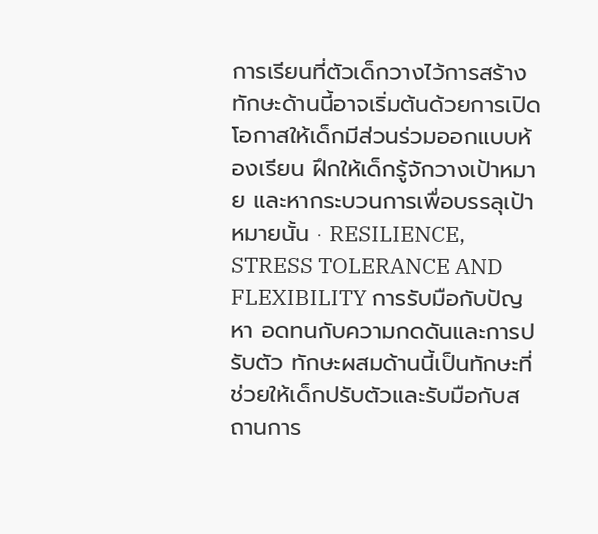การเรียนที่ตัวเด็กวางไว้การสร้างทักษะด้านนี้อาจเริ่มต้นด้วยการเปิดโอกาสให้เด็กมีส่วนร่วมออกแบบห้องเรียน ฝึกให้เด็กรู้จักวางเป้าหมาย และหากระบวนการเพื่อบรรลุเป้าหมายนั้น · RESILIENCE, STRESS TOLERANCE AND FLEXIBILITY การรับมือกับปัญหา อดทนกับความกดดันและการปรับตัว ทักษะผสมด้านนี้เป็นทักษะที่ช่วยให้เด็กปรับตัวและรับมือกับสถานการ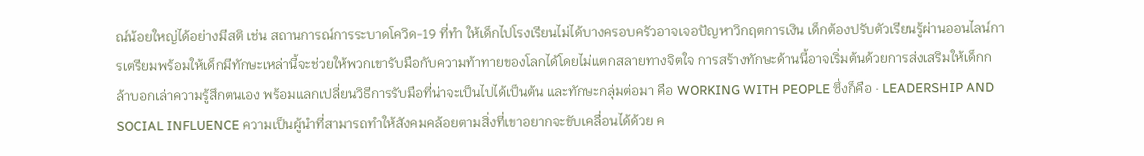ณ์น้อยใหญ่ได้อย่างมีสติ เช่น สถานการณ์การระบาดโควิด-19 ที่ทำ ให้เด็กไปโรงเรียนไม่ได้บางครอบครัวอาจเจอปัญหาวิกฤตการเงิน เด็กต้องปรับตัวเรียนรู้ผ่านออนไลน์การเตรียมพร้อมให้เด็กมีทักษะเหล่านี้จะช่วยให้พวกเขารับมือกับความท้าทายของโลกได้โดยไม่แตกสลายทางจิตใจ การสร้างทักษะด้านนี้อาจเริ่มต้นด้วยการส่งเสริมให้เด็กกล้าบอกเล่าความรู้สึกตนเอง พร้อมแลกเปลี่ยนวิธีการรับมือที่น่าจะเป็นไปได้เป็นต้น และทักษะกลุ่มต่อมา คือ WORKING WITH PEOPLE ซึ่งก็คือ · LEADERSHIP AND SOCIAL INFLUENCE ความเป็นผู้นำที่สามารถทำให้สังคมคล้อยตามสิ่งที่เขาอยากจะขับเคลื่อนได้ด้วย ค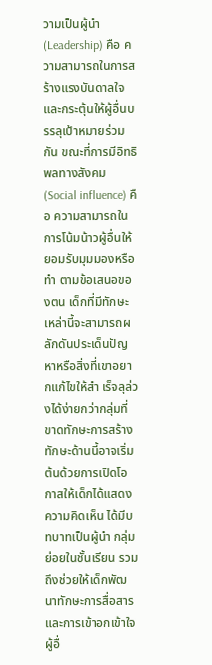วามเป็นผู้นำ (Leadership) คือ ความสามารถในการสร้างแรงบันดาลใจและกระตุ้นให้ผู้อื่นบรรลุเป้าหมายร่วมกัน ขณะที่การมีอิทธิพลทางสังคม (Social influence) คือ ความสามารถในการโน้มน้าวผู้อื่นให้ยอมรับมุมมองหรือทำ ตามข้อเสนอของตน เด็กที่มีทักษะเหล่านี้จะสามารถผลักดันประเด็นปัญหาหรือสิ่งที่เขาอยากแก้ไขให้สำ เร็จลุล่วงได้ง่ายกว่ากลุ่มที่ขาดทักษะการสร้างทักษะด้านนี้อาจเริ่มต้นด้วยการเปิดโอกาสให้เด็กได้แสดงความคิดเห็น ได้มีบทบาทเป็นผู้นำ กลุ่มย่อยในชั้นเรียน รวมถึงช่วยให้เด็กพัฒนาทักษะการสื่อสาร และการเข้าอกเข้าใจผู้อื่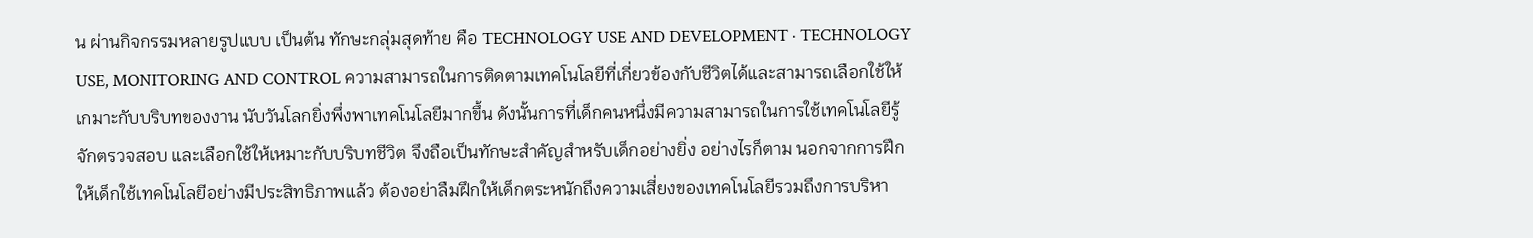น ผ่านกิจกรรมหลายรูปแบบ เป็นต้น ทักษะกลุ่มสุดท้าย คือ TECHNOLOGY USE AND DEVELOPMENT · TECHNOLOGY USE, MONITORING AND CONTROL ความสามารถในการติดตามเทคโนโลยีที่เกี่ยวข้องกับชีวิตได้และสามารถเลือกใช้ให้เกมาะกับบริบทของงาน นับวันโลกยิ่งพึ่งพาเทคโนโลยีมากขึ้น ดังนั้นการที่เด็กคนหนึ่งมีความสามารถในการใช้เทคโนโลยีรู้จักตรวจสอบ และเลือกใช้ให้เหมาะกับบริบทชีวิต จึงถือเป็นทักษะสำคัญสำหรับเด็กอย่างยิ่ง อย่างไรก็ตาม นอกจากการฝึกให้เด็กใช้เทคโนโลยีอย่างมีประสิทธิภาพแล้ว ต้องอย่าลืมฝึกให้เด็กตระหนักถึงความเสี่ยงของเทคโนโลยีรวมถึงการบริหา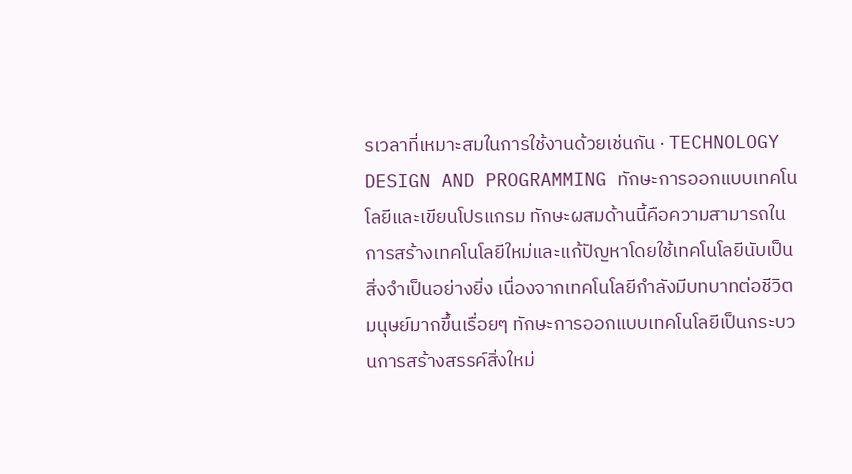รเวลาที่เหมาะสมในการใช้งานด้วยเช่นกัน · TECHNOLOGY DESIGN AND PROGRAMMING ทักษะการออกแบบเทคโนโลยีและเขียนโปรแกรม ทักษะผสมด้านนี้คือความสามารถในการสร้างเทคโนโลยีใหม่และแก้ปัญหาโดยใช้เทคโนโลยีนับเป็นสิ่งจำเป็นอย่างยิ่ง เนื่องจากเทคโนโลยีกำลังมีบทบาทต่อชีวิตมนุษย์มากขึ้นเรื่อยๆ ทักษะการออกแบบเทคโนโลยีเป็นกระบวนการสร้างสรรค์สิ่งใหม่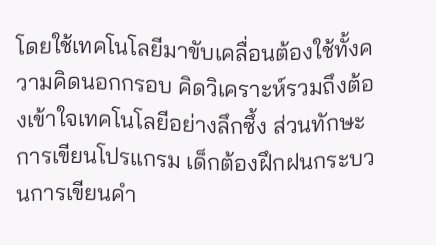โดยใช้เทคโนโลยีมาขับเคลื่อนต้องใช้ทั้งความคิดนอกกรอบ คิดวิเคราะห์รวมถึงต้องเข้าใจเทคโนโลยีอย่างลึกซึ้ง ส่วนทักษะการเขียนโปรแกรม เด็กต้องฝึกฝนกระบวนการเขียนคำ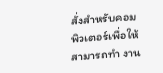สั่งสำหรับคอมพิวเตอร์เพื่อให้สามารถทำ งาน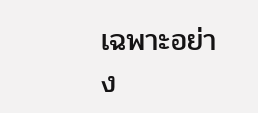เฉพาะอย่าง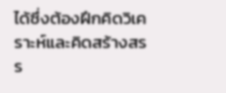ได้ซึ่งต้องฝึกคิดวิเคราะห์และคิดสร้างสรร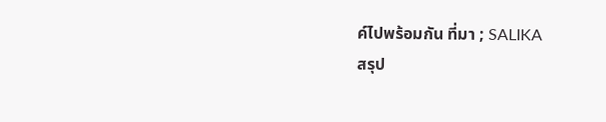ค์ไปพร้อมกัน ที่มา ; SALIKA
สรุป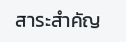สาระสำคัญ